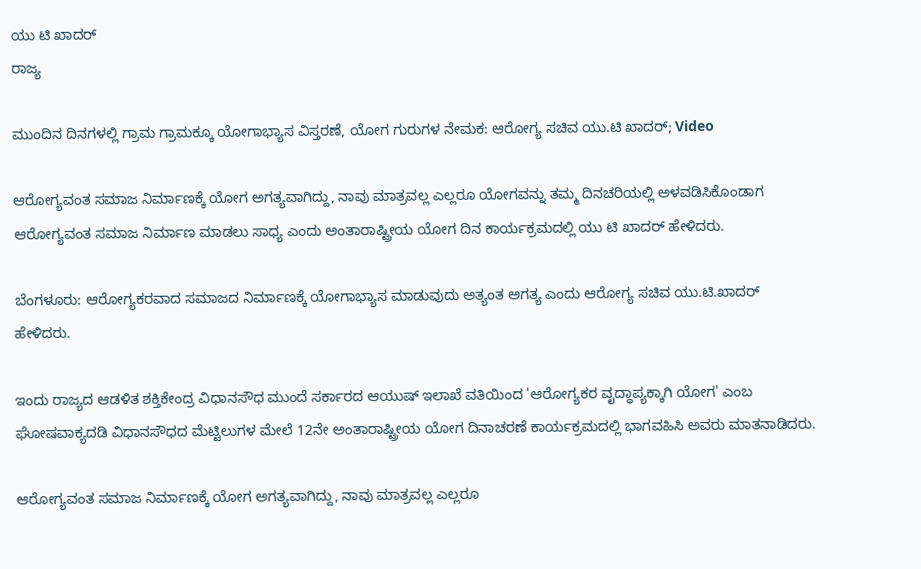ಯು ಟಿ ಖಾದರ್
ರಾಜ್ಯ

ಮುಂದಿನ ದಿನಗಳಲ್ಲಿ ಗ್ರಾಮ ಗ್ರಾಮಕ್ಕೂ ಯೋಗಾಭ್ಯಾಸ ವಿಸ್ತರಣೆ, ಯೋಗ ಗುರುಗಳ ನೇಮಕ: ಆರೋಗ್ಯ ಸಚಿವ ಯು.ಟಿ ಖಾದರ್; Video

ಆರೋಗ್ಯವಂತ ಸಮಾಜ ನಿರ್ಮಾಣಕ್ಕೆ ಯೋಗ ಅಗತ್ಯವಾಗಿದ್ದು, ನಾವು ಮಾತ್ರವಲ್ಲ ಎಲ್ಲರೂ ಯೋಗವನ್ನು ತಮ್ಮ ದಿನಚರಿಯಲ್ಲಿ ಅಳವಡಿಸಿಕೊಂಡಾಗ ಆರೋಗ್ಯವಂತ ಸಮಾಜ ನಿರ್ಮಾಣ ಮಾಡಲು ಸಾಧ್ಯ ಎಂದು ಅಂತಾರಾಷ್ಟ್ರೀಯ ಯೋಗ ದಿನ ಕಾರ್ಯಕ್ರಮದಲ್ಲಿ ಯು ಟಿ ಖಾದರ್ ಹೇಳಿದರು.

ಬೆಂಗಳೂರು: ಆರೋಗ್ಯಕರವಾದ ಸಮಾಜದ ನಿರ್ಮಾಣಕ್ಕೆ ಯೋಗಾಭ್ಯಾಸ ಮಾಡುವುದು ಅತ್ಯಂತ ಅಗತ್ಯ ಎಂದು ಆರೋಗ್ಯ ಸಚಿವ ಯು.ಟಿ.ಖಾದರ್ ಹೇಳಿದರು.

ಇಂದು ರಾಜ್ಯದ ಆಡಳಿತ ಶಕ್ತಿಕೇಂದ್ರ ವಿಧಾನಸೌಧ ಮುಂದೆ ಸರ್ಕಾರದ ಆಯುಷ್ ಇಲಾಖೆ ವತಿಯಿಂದ 'ಆರೋಗ್ಯಕರ ವೃದ್ಧಾಪ್ಯಕ್ಕಾಗಿ ಯೋಗ' ಎಂಬ ಘೋಷವಾಕ್ಯದಡಿ ವಿಧಾನಸೌಧದ ಮೆಟ್ಟಿಲುಗಳ ಮೇಲೆ 12ನೇ ಅಂತಾರಾಷ್ಟ್ರೀಯ ಯೋಗ ದಿನಾಚರಣೆ ಕಾರ್ಯಕ್ರಮದಲ್ಲಿ ಭಾಗವಹಿಸಿ ಅವರು ಮಾತನಾಡಿದರು.

ಆರೋಗ್ಯವಂತ ಸಮಾಜ ನಿರ್ಮಾಣಕ್ಕೆ ಯೋಗ ಅಗತ್ಯವಾಗಿದ್ದು, ನಾವು ಮಾತ್ರವಲ್ಲ ಎಲ್ಲರೂ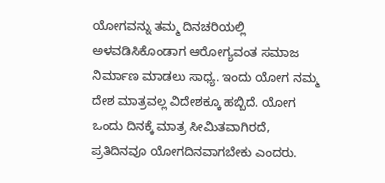ಯೋಗವನ್ನು ತಮ್ಮ ದಿನಚರಿಯಲ್ಲಿ ಅಳವಡಿಸಿಕೊಂಡಾಗ ಆರೋಗ್ಯವಂತ ಸಮಾಜ ನಿರ್ಮಾಣ ಮಾಡಲು ಸಾಧ್ಯ. ಇಂದು ಯೋಗ ನಮ್ಮ ದೇಶ ಮಾತ್ರವಲ್ಲ ವಿದೇಶಕ್ಕೂ ಹಬ್ಬಿದೆ. ಯೋಗ ಒಂದು ದಿನಕ್ಕೆ ಮಾತ್ರ ಸೀಮಿತವಾಗಿರದೆ, ಪ್ರತಿದಿನವೂ ಯೋಗದಿನವಾಗಬೇಕು ಎಂದರು.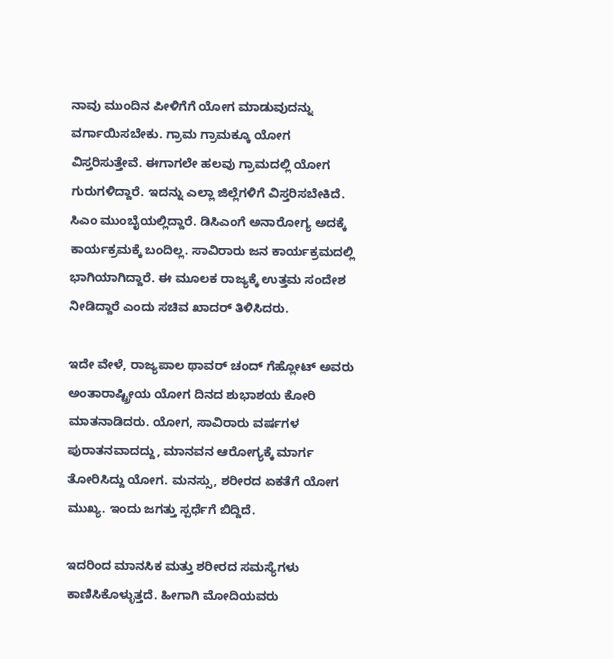ನಾವು ಮುಂದಿನ ಪೀಳಿಗೆಗೆ ಯೋಗ ಮಾಡುವುದನ್ನು ವರ್ಗಾಯಿಸಬೇಕು. ಗ್ರಾಮ ಗ್ರಾಮಕ್ಕೂ ಯೋಗ ವಿಸ್ತರಿಸುತ್ತೇವೆ. ಈಗಾಗಲೇ ಹಲವು ಗ್ರಾಮದಲ್ಲಿ ಯೋಗ ಗುರುಗಳಿದ್ದಾರೆ. ಇದನ್ನು ಎಲ್ಲಾ ಜಿಲ್ಲೆಗಳಿಗೆ ವಿಸ್ತರಿಸಬೇಕಿದೆ. ಸಿಎಂ ಮುಂಬೈಯಲ್ಲಿದ್ದಾರೆ. ಡಿಸಿಎಂಗೆ ಅನಾರೋಗ್ಯ ಅದಕ್ಕೆ ಕಾರ್ಯಕ್ರಮಕ್ಕೆ ಬಂದಿಲ್ಲ. ಸಾವಿರಾರು ಜನ ಕಾರ್ಯಕ್ರಮದಲ್ಲಿ ಭಾಗಿಯಾಗಿದ್ದಾರೆ. ಈ ಮೂಲಕ ರಾಜ್ಯಕ್ಕೆ ಉತ್ತಮ ಸಂದೇಶ ನೀಡಿದ್ದಾರೆ ಎಂದು ಸಚಿವ ಖಾದರ್ ತಿಳಿಸಿದರು.

ಇದೇ ವೇಳೆ, ರಾಜ್ಯಪಾಲ ಥಾವರ್ ಚಂದ್ ಗೆಹ್ಲೋಟ್ ಅವರು ಅಂತಾರಾಷ್ಟ್ರೀಯ ಯೋಗ ದಿನದ ಶುಭಾಶಯ ಕೋರಿ ಮಾತನಾಡಿದರು. ಯೋಗ, ಸಾವಿರಾರು ವರ್ಷಗಳ ಪುರಾತನವಾದದ್ದು, ಮಾನವನ ಆರೋಗ್ಯಕ್ಕೆ ಮಾರ್ಗ ತೋರಿಸಿದ್ದು ಯೋಗ. ಮನಸ್ಸು, ಶರೀರದ ಏಕತೆಗೆ ಯೋಗ ಮುಖ್ಯ. ಇಂದು ಜಗತ್ತು ಸ್ಪರ್ಧೆಗೆ ಬಿದ್ದಿದೆ.

ಇದರಿಂದ ಮಾನಸಿಕ ಮತ್ತು ಶರೀರದ ಸಮಸ್ಯೆಗಳು ಕಾಣಿಸಿಕೊಳ್ಳುತ್ತದೆ. ಹೀಗಾಗಿ ಮೋದಿಯವರು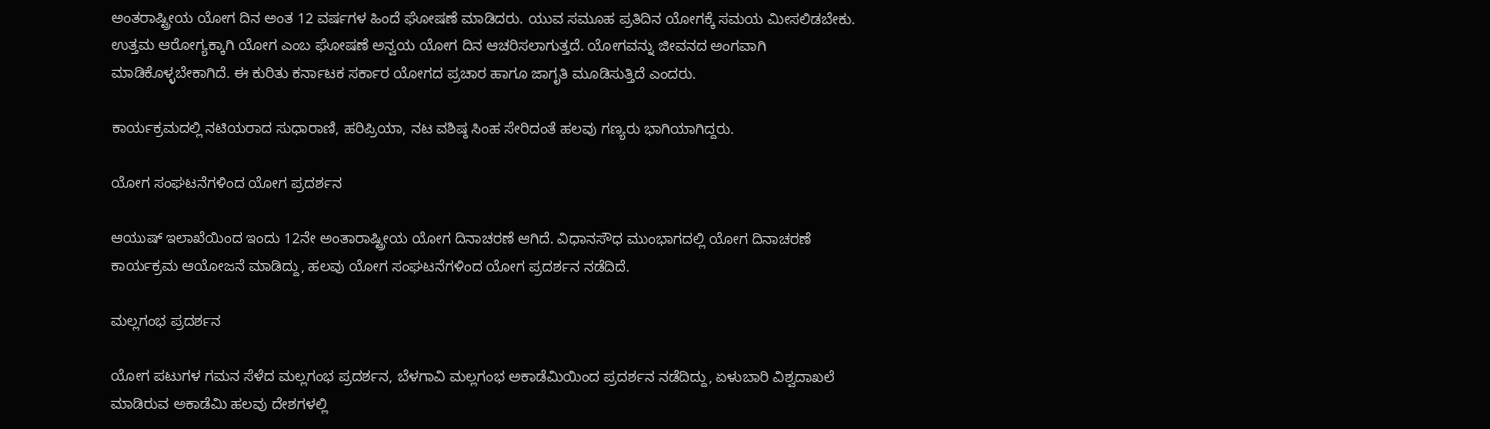ಅಂತರಾಷ್ಟ್ರೀಯ ಯೋಗ ದಿನ ಅಂತ 12 ವರ್ಷಗಳ ಹಿಂದೆ ಘೋಷಣೆ ಮಾಡಿದರು. ಯುವ ಸಮೂಹ ಪ್ರತಿದಿನ ಯೋಗಕ್ಕೆ ಸಮಯ ಮೀಸಲಿಡಬೇಕು. ಉತ್ತಮ ಆರೋಗ್ಯಕ್ಕಾಗಿ ಯೋಗ ಎಂಬ ಘೋಷಣೆ ಅನ್ವಯ ಯೋಗ ದಿನ ಆಚರಿಸಲಾಗುತ್ತದೆ. ಯೋಗವನ್ನು ಜೀವನದ ಅಂಗವಾಗಿ ಮಾಡಿಕೊಳ್ಳಬೇಕಾಗಿದೆ. ಈ ಕುರಿತು ಕರ್ನಾಟಕ ಸರ್ಕಾರ ಯೋಗದ ಪ್ರಚಾರ ಹಾಗೂ ಜಾಗೃತಿ ಮೂಡಿಸುತ್ತಿದೆ ಎಂದರು.

ಕಾರ್ಯಕ್ರಮದಲ್ಲಿ ನಟಿಯರಾದ ಸುಧಾರಾಣಿ, ಹರಿಪ್ರಿಯಾ, ನಟ ವಶಿಷ್ಠ ಸಿಂಹ ಸೇರಿದಂತೆ ಹಲವು ಗಣ್ಯರು ಭಾಗಿಯಾಗಿದ್ದರು.

ಯೋಗ ಸಂಘಟನೆಗಳಿಂದ ಯೋಗ ಪ್ರದರ್ಶನ

ಆಯುಷ್ ಇಲಾಖೆಯಿಂದ ಇಂದು 12ನೇ ಅಂತಾರಾಷ್ಟ್ರೀಯ ಯೋಗ ದಿನಾಚರಣೆ ಆಗಿದೆ. ವಿಧಾನಸೌಧ ಮುಂಭಾಗದಲ್ಲಿ ಯೋಗ ದಿನಾಚರಣೆ ಕಾರ್ಯಕ್ರಮ ಆಯೋಜನೆ ಮಾಡಿದ್ದು, ಹಲವು ಯೋಗ ಸಂಘಟನೆಗಳಿಂದ ಯೋಗ ಪ್ರದರ್ಶನ ನಡೆದಿದೆ.

ಮಲ್ಲಗಂಭ ಪ್ರದರ್ಶನ‌

ಯೋಗ ಪಟುಗಳ ಗಮನ ಸೆಳೆದ ಮಲ್ಲಗಂಭ ಪ್ರದರ್ಶನ‌, ಬೆಳಗಾವಿ ಮಲ್ಲಗಂಭ ಅಕಾಡೆಮಿಯಿಂದ ಪ್ರದರ್ಶನ ನಡೆದಿದ್ದು, ಏಳುಬಾರಿ ವಿಶ್ವದಾಖಲೆ ಮಾಡಿರುವ ಅಕಾಡೆಮಿ ಹಲವು ದೇಶಗಳಲ್ಲಿ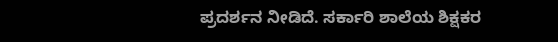ಪ್ರದರ್ಶನ ನೀಡಿದೆ. ಸರ್ಕಾರಿ ಶಾಲೆಯ ಶಿಕ್ಷಕರ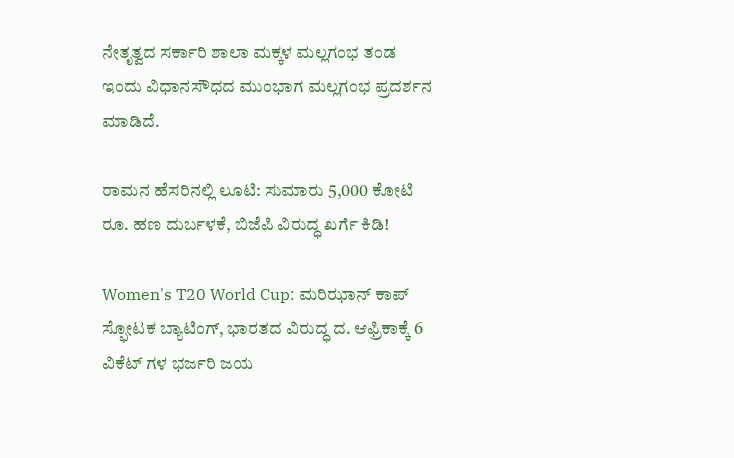ನೇತೃತ್ವದ ಸರ್ಕಾರಿ ಶಾಲಾ ಮಕ್ಕಳ ಮಲ್ಲಗಂಭ ತಂಡ ಇಂದು ವಿಧಾನಸೌಧದ ಮುಂಭಾಗ ಮಲ್ಲಗಂಭ ಪ್ರದರ್ಶನ‌ ಮಾಡಿದೆ.

ರಾಮನ ಹೆಸರಿನಲ್ಲಿ ಲೂಟಿ: ಸುಮಾರು 5,000 ಕೋಟಿ ರೂ. ಹಣ ದುರ್ಬಳಕೆ, ಬಿಜೆಪಿ ವಿರುದ್ಧ ಖರ್ಗೆ ಕಿಡಿ!

Women's T20 World Cup: ಮರಿಝಾನ್ ಕಾಪ್ ಸ್ಫೋಟಕ ಬ್ಯಾಟಿಂಗ್, ಭಾರತದ ವಿರುದ್ಧ ದ. ಆಫ್ರಿಕಾಕ್ಕೆ 6 ವಿಕೆಟ್ ಗಳ ಭರ್ಜರಿ ಜಯ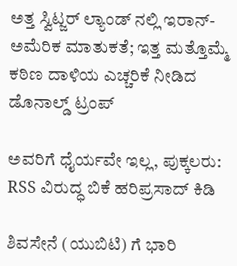ಅತ್ತ ಸ್ವಿಟ್ಜರ್ ಲ್ಯಾಂಡ್ ನಲ್ಲಿ ಇರಾನ್- ಅಮೆರಿಕ ಮಾತುಕತೆ; ಇತ್ತ ಮತ್ತೊಮ್ಮೆ ಕಠಿಣ ದಾಳಿಯ ಎಚ್ಚರಿಕೆ ನೀಡಿದ ಡೊನಾಲ್ಡ್ ಟ್ರಂಪ್

ಅವರಿಗೆ ಧೈರ್ಯವೇ ಇಲ್ಲ, ಪುಕ್ಕಲರು: RSS ವಿರುದ್ಧ ಬಿಕೆ ಹರಿಪ್ರಸಾದ್ ಕಿಡಿ

ಶಿವಸೇನೆ (ಯುಬಿಟಿ) ಗೆ ಭಾರಿ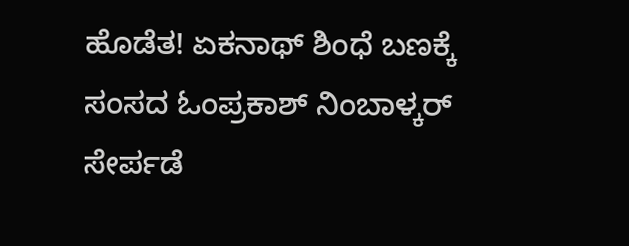ಹೊಡೆತ! ಏಕನಾಥ್ ಶಿಂಧೆ ಬಣಕ್ಕೆ ಸಂಸದ ಓಂಪ್ರಕಾಶ್ ನಿಂಬಾಳ್ಕರ್ ಸೇರ್ಪಡೆ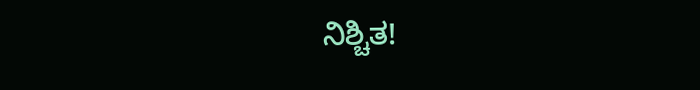ನಿಶ್ಚಿತ!